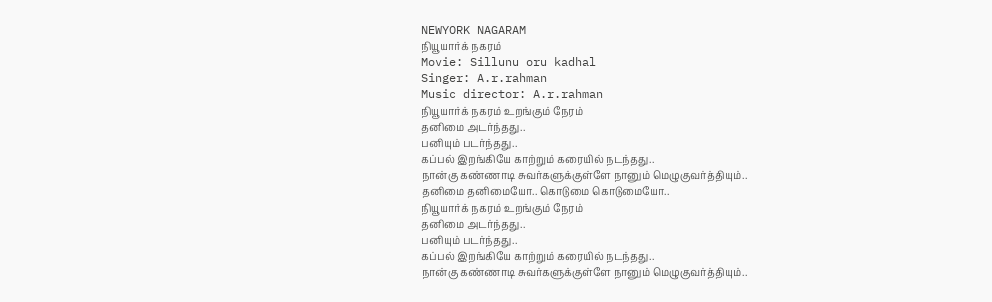NEWYORK NAGARAM
நியூயார்க் நகரம்
Movie: Sillunu oru kadhal
Singer: A.r.rahman
Music director: A.r.rahman
நியூயார்க் நகரம் உறங்கும் நேரம்
தனிமை அடர்ந்தது..
பனியும் படர்ந்தது..
கப்பல் இறங்கியே காற்றும் கரையில் நடந்தது..
நான்கு கண்ணாடி சுவர்களுக்குள்ளே நானும் மெழுகுவர்த்தியும்..
தனிமை தனிமையோ.. கொடுமை கொடுமையோ..
நியூயார்க் நகரம் உறங்கும் நேரம்
தனிமை அடர்ந்தது..
பனியும் படர்ந்தது..
கப்பல் இறங்கியே காற்றும் கரையில் நடந்தது..
நான்கு கண்ணாடி சுவர்களுக்குள்ளே நானும் மெழுகுவர்த்தியும்..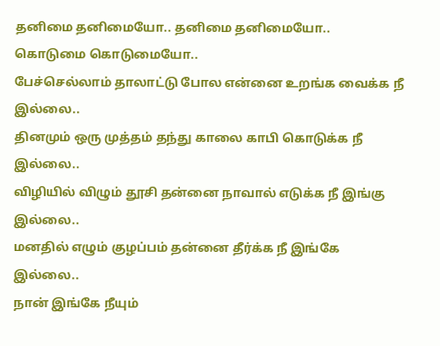தனிமை தனிமையோ.. தனிமை தனிமையோ..
கொடுமை கொடுமையோ..
பேச்செல்லாம் தாலாட்டு போல என்னை உறங்க வைக்க நீ இல்லை..
தினமும் ஒரு முத்தம் தந்து காலை காபி கொடுக்க நீ இல்லை..
விழியில் விழும் தூசி தன்னை நாவால் எடுக்க நீ இங்கு இல்லை..
மனதில் எழும் குழப்பம் தன்னை தீர்க்க நீ இங்கே இல்லை..
நான் இங்கே நீயும்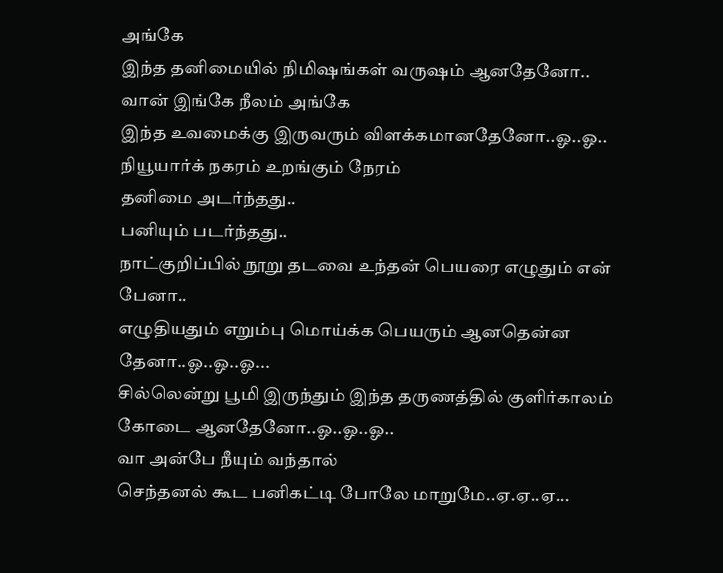அங்கே
இந்த தனிமையில் நிமிஷங்கள் வருஷம் ஆனதேனோ..
வான் இங்கே நீலம் அங்கே
இந்த உவமைக்கு இருவரும் விளக்கமானதேனோ..ஓ..ஓ..
நியூயார்க் நகரம் உறங்கும் நேரம்
தனிமை அடர்ந்தது..
பனியும் படர்ந்தது..
நாட்குறிப்பில் நூறு தடவை உந்தன் பெயரை எழுதும் என் பேனா..
எழுதியதும் எறும்பு மொய்க்க பெயரும் ஆனதென்ன தேனா..ஓ..ஓ..ஓ...
சில்லென்று பூமி இருந்தும் இந்த தருணத்தில் குளிர்காலம் கோடை ஆனதேனோ..ஓ..ஓ..ஓ..
வா அன்பே நீயும் வந்தால்
செந்தனல் கூட பனிகட்டி போலே மாறுமே..ஏ.ஏ..ஏ...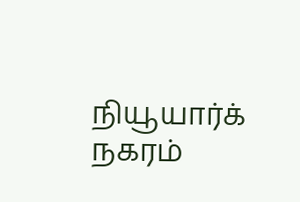நியூயார்க் நகரம்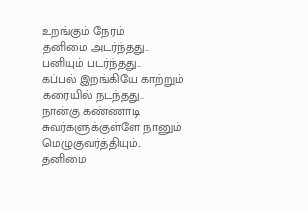உறங்கும் நேரம்
தனிமை அடர்ந்தது..
பனியும் படர்ந்தது..
கப்பல் இறங்கியே காற்றும் கரையில் நடந்தது..
நான்கு கண்ணாடி சுவர்களுக்குள்ளே நானும் மெழுகுவர்த்தியும்..
தனிமை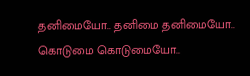தனிமையோ.. தனிமை தனிமையோ..
கொடுமை கொடுமையோ..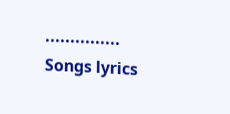...............
Songs lyrics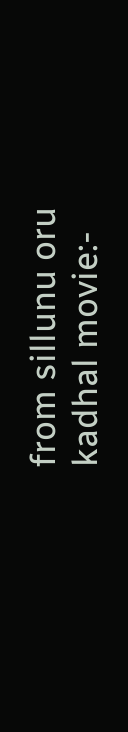from sillunu oru kadhal movie:-